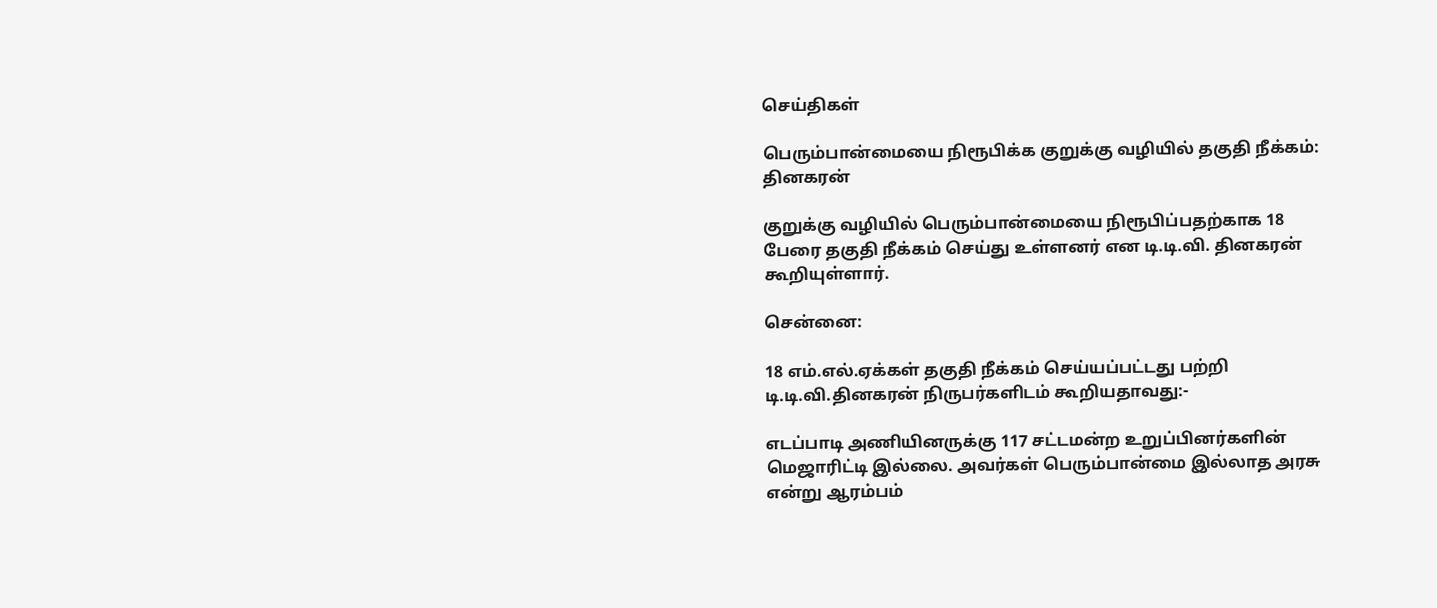செய்திகள்

பெரும்பான்மையை நிரூபிக்க குறுக்கு வழியில் தகுதி நீக்கம்: தினகரன்

குறுக்கு வழியில் பெரும்பான்மையை நிரூபிப்பதற்காக 18 பேரை தகுதி நீக்கம் செய்து உள்ளனர் என டி.டி.வி. தினகரன் கூறியுள்ளார்.

சென்னை:

18 எம்.எல்.ஏக்கள் தகுதி நீக்கம் செய்யப்பட்டது பற்றி டி.டி.வி.தினகரன் நிருபர்களிடம் கூறியதாவது:-

எடப்பாடி அணியினருக்கு 117 சட்டமன்ற உறுப்பினர்களின் மெஜாரிட்டி இல்லை. அவர்கள் பெரும்பான்மை இல்லாத அரசு என்று ஆரம்பம்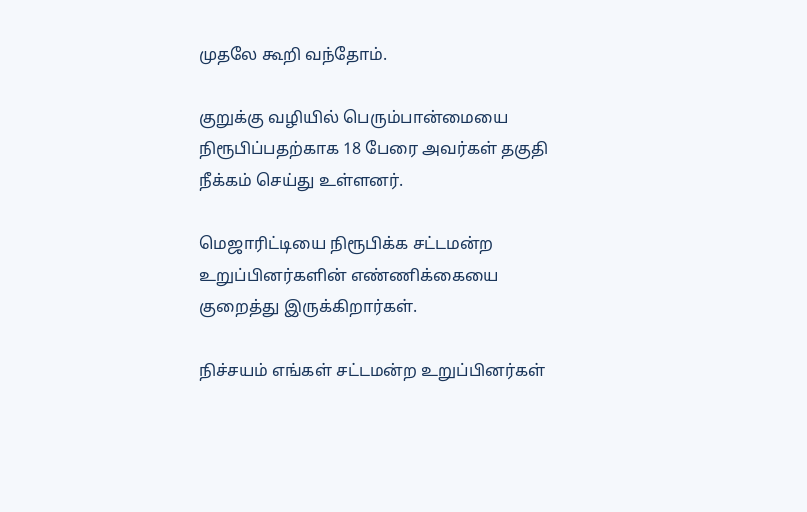முதலே கூறி வந்தோம்.

குறுக்கு வழியில் பெரும்பான்மையை நிரூபிப்பதற்காக 18 பேரை அவர்கள் தகுதி நீக்கம் செய்து உள்ளனர்.

மெஜாரிட்டியை நிரூபிக்க சட்டமன்ற உறுப்பினர்களின் எண்ணிக்கையை குறைத்து இருக்கிறார்கள்.

நிச்சயம் எங்கள் சட்டமன்ற உறுப்பினர்கள்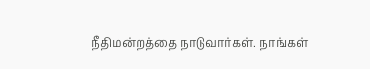நீதிமன்றத்தை நாடுவார்கள். நாங்கள்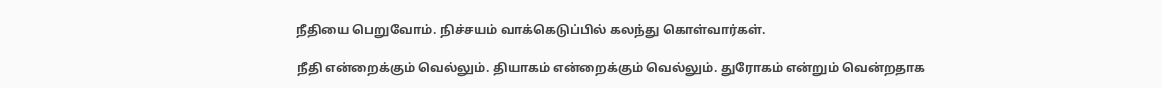நீதியை பெறுவோம். நிச்சயம் வாக்கெடுப்பில் கலந்து கொள்வார்கள்.

நீதி என்றைக்கும் வெல்லும். தியாகம் என்றைக்கும் வெல்லும். துரோகம் என்றும் வென்றதாக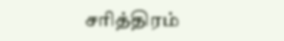சரித்திரம்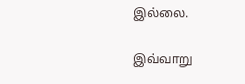இல்லை.

இவ்வாறு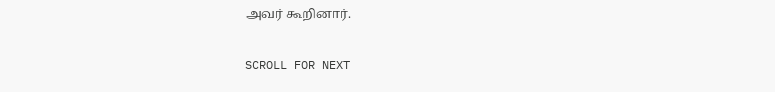அவர் கூறினார்.

SCROLL FOR NEXT